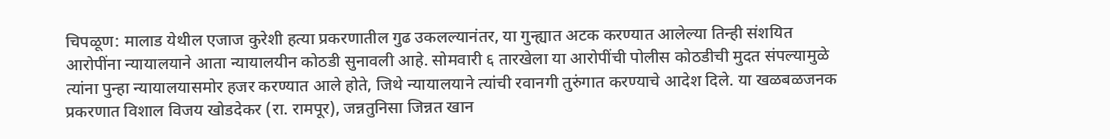चिपळूण: मालाड येथील एजाज कुरेशी हत्या प्रकरणातील गुढ उकलल्यानंतर, या गुन्ह्यात अटक करण्यात आलेल्या तिन्ही संशयित आरोपींना न्यायालयाने आता न्यायालयीन कोठडी सुनावली आहे. सोमवारी ६ तारखेला या आरोपींची पोलीस कोठडीची मुदत संपल्यामुळे त्यांना पुन्हा न्यायालयासमोर हजर करण्यात आले होते, जिथे न्यायालयाने त्यांची रवानगी तुरुंगात करण्याचे आदेश दिले. या खळबळजनक प्रकरणात विशाल विजय खोडदेकर (रा. रामपूर), जन्नतुनिसा जिन्नत खान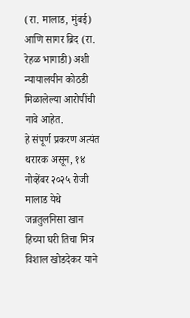(रा. मालाड, मुंबई) आणि सागर ब्रिद (रा. रेहळ भागाडी) अशी न्यायालयीन कोठडी मिळालेल्या आरोपींची नावे आहेत.
हे संपूर्ण प्रकरण अत्यंत थरारक असून, १४ नोव्हेंबर २०२५ रोजी मालाड येथे जन्नतुलनिसा खान हिच्या घरी तिचा मित्र विशाल खोडदेकर याने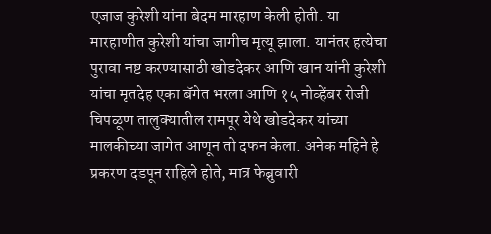एजाज कुरेशी यांना बेदम मारहाण केली होती. या मारहाणीत कुरेशी यांचा जागीच मृत्यू झाला. यानंतर हत्येचा पुरावा नष्ट करण्यासाठी खोडदेकर आणि खान यांनी कुरेशी यांचा मृतदेह एका बॅगेत भरला आणि १५ नोव्हेंबर रोजी चिपळूण तालुक्यातील रामपूर येथे खोडदेकर यांच्या मालकीच्या जागेत आणून तो दफन केला. अनेक महिने हे प्रकरण दडपून राहिले होते, मात्र फेब्रुवारी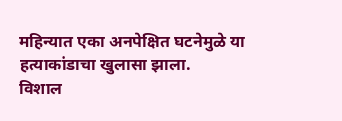महिन्यात एका अनपेक्षित घटनेमुळे या हत्याकांडाचा खुलासा झाला.
विशाल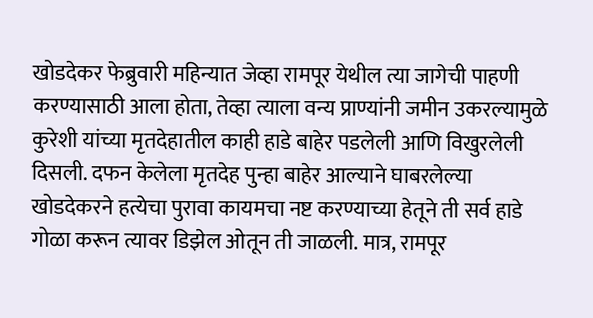खोडदेकर फेब्रुवारी महिन्यात जेव्हा रामपूर येथील त्या जागेची पाहणी करण्यासाठी आला होता, तेव्हा त्याला वन्य प्राण्यांनी जमीन उकरल्यामुळे कुरेशी यांच्या मृतदेहातील काही हाडे बाहेर पडलेली आणि विखुरलेली दिसली. दफन केलेला मृतदेह पुन्हा बाहेर आल्याने घाबरलेल्या खोडदेकरने हत्येचा पुरावा कायमचा नष्ट करण्याच्या हेतूने ती सर्व हाडे गोळा करून त्यावर डिझेल ओतून ती जाळली. मात्र, रामपूर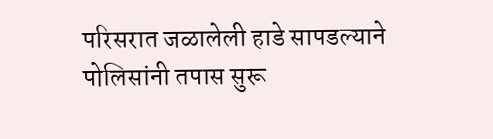परिसरात जळालेली हाडे सापडल्याने पोलिसांनी तपास सुरू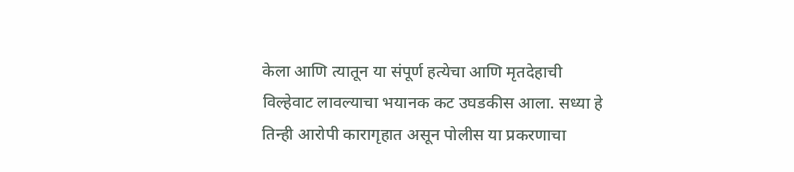केला आणि त्यातून या संपूर्ण हत्येचा आणि मृतदेहाची विल्हेवाट लावल्याचा भयानक कट उघडकीस आला. सध्या हे तिन्ही आरोपी कारागृहात असून पोलीस या प्रकरणाचा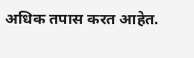अधिक तपास करत आहेत.